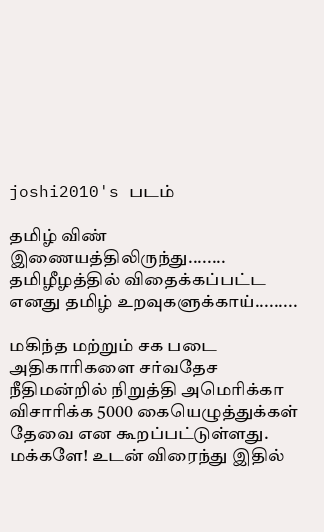joshi2010's படம்

தமிழ் விண் இணையத்திலிருந்து........ தமிழீழத்தில் விதைக்கப்பட்ட எனது தமிழ் உறவுகளுக்காய்.........

மகிந்த மற்றும் சக படை அதிகாரிகளை சர்வதேச நீதிமன்றில் நிறுத்தி அமெரிக்கா விசாரிக்க 5000 கையெழுத்துக்கள் தேவை என கூறப்பட்டுள்ளது. மக்களே! உடன் விரைந்து இதில்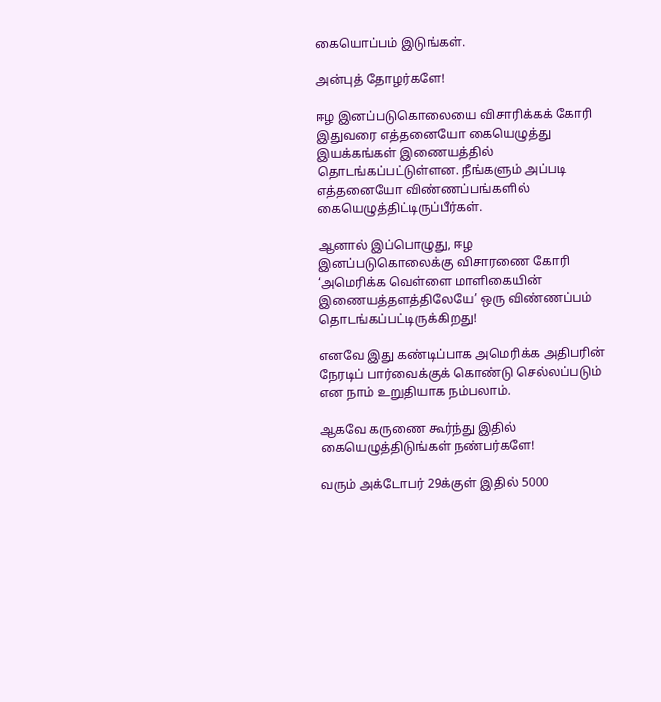கையொப்பம் இடுங்கள்.

அன்புத் தோழர்களே!

ஈழ இனப்படுகொலையை விசாரிக்கக் கோரி இதுவரை எத்தனையோ கையெழுத்து இயக்கங்கள் இணையத்தில் தொடங்கப்பட்டுள்ளன. நீங்களும் அப்படி எத்தனையோ விண்ணப்பங்களில் கையெழுத்திட்டிருப்பீர்கள்.

ஆனால் இப்பொழுது, ஈழ இனப்படுகொலைக்கு விசாரணை கோரி ‘அமெரிக்க வெள்ளை மாளிகையின் இணையத்தளத்திலேயே’ ஒரு விண்ணப்பம் தொடங்கப்பட்டிருக்கிறது!

எனவே இது கண்டிப்பாக அமெரிக்க அதிபரின் நேரடிப் பார்வைக்குக் கொண்டு செல்லப்படும் என நாம் உறுதியாக நம்பலாம்.

ஆகவே கருணை கூர்ந்து இதில் கையெழுத்திடுங்கள் நண்பர்களே!

வரும் அக்டோபர் 29க்குள் இதில் 5000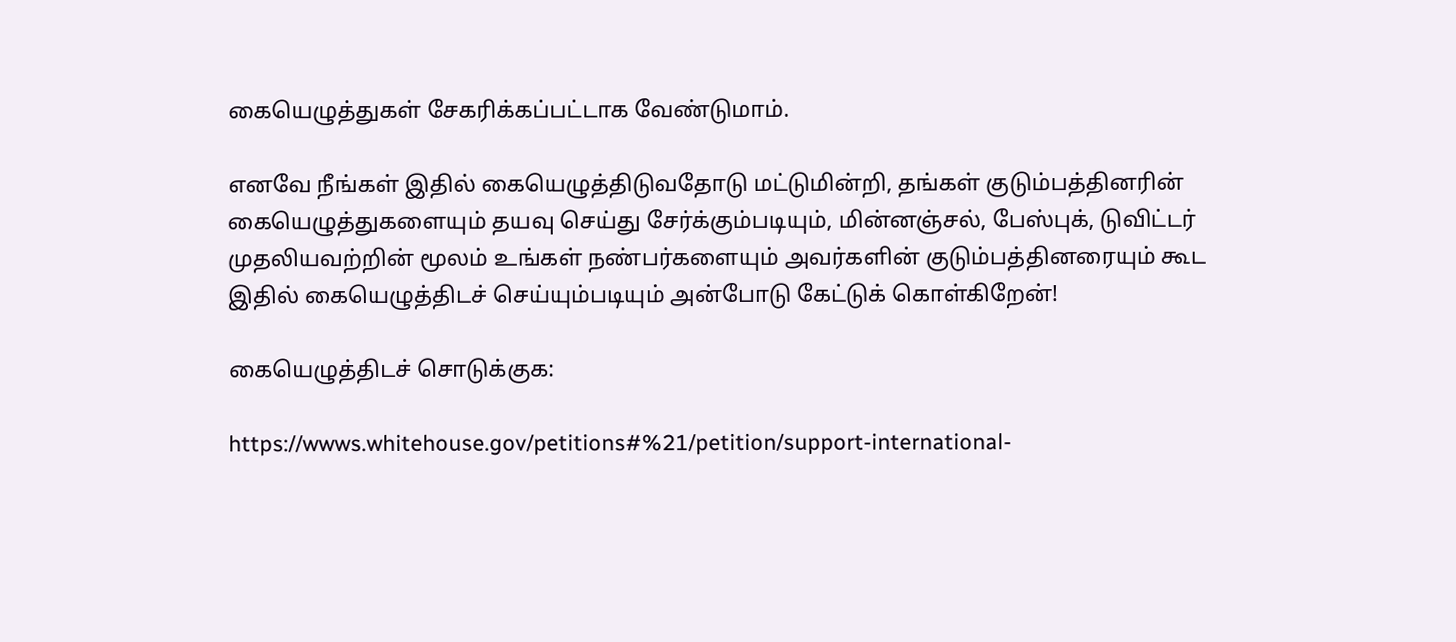கையெழுத்துகள் சேகரிக்கப்பட்டாக வேண்டுமாம்.

எனவே நீங்கள் இதில் கையெழுத்திடுவதோடு மட்டுமின்றி, தங்கள் குடும்பத்தினரின் கையெழுத்துகளையும் தயவு செய்து சேர்க்கும்படியும், மின்னஞ்சல், பேஸ்புக், டுவிட்டர் முதலியவற்றின் மூலம் உங்கள் நண்பர்களையும் அவர்களின் குடும்பத்தினரையும் கூட இதில் கையெழுத்திடச் செய்யும்படியும் அன்போடு கேட்டுக் கொள்கிறேன்!

கையெழுத்திடச் சொடுக்குக:

https://wwws.whitehouse.gov/petitions#%21/petition/support-international-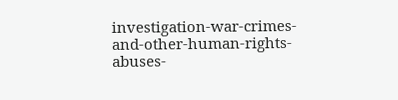investigation-war-crimes-and-other-human-rights-abuses-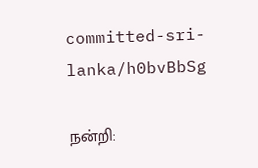committed-sri-lanka/h0bvBbSg

நன்றி: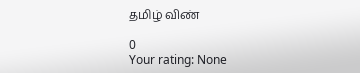தமிழ் விண்

0
Your rating: None